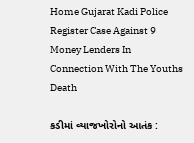Home Gujarat Kadi Police Register Case Against 9 Money Lenders In Connection With The Youths Death

કડીમાં વ્યાજખોરોનો આતંક :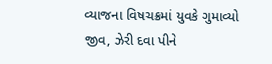વ્યાજના વિષચક્રમાં યુવકે ગુમાવ્યો જીવ, ઝેરી દવા પીને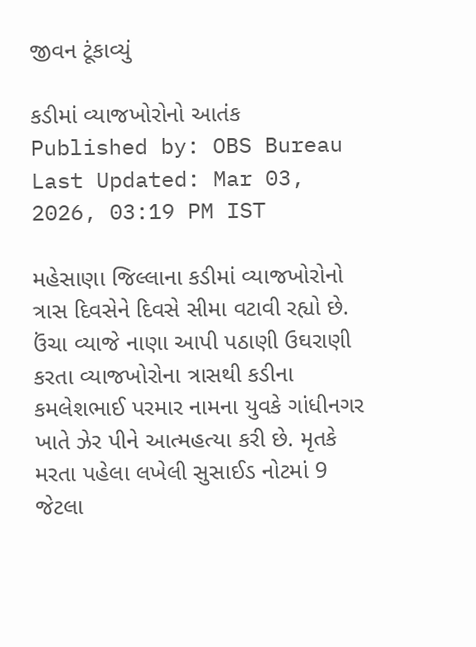જીવન ટૂંકાવ્યું

કડીમાં વ્યાજખોરોનો આતંક
Published by: OBS Bureau
Last Updated: Mar 03, 2026, 03:19 PM IST

મહેસાણા જિલ્લાના કડીમાં વ્યાજખોરોનો ત્રાસ દિવસેને દિવસે સીમા વટાવી રહ્યો છે. ઉંચા વ્યાજે નાણા આપી પઠાણી ઉઘરાણી કરતા વ્યાજખોરોના ત્રાસથી કડીના કમલેશભાઈ પરમાર નામના યુવકે ગાંધીનગર ખાતે ઝેર પીને આત્મહત્યા કરી છે. મૃતકે મરતા પહેલા લખેલી સુસાઈડ નોટમાં 9 જેટલા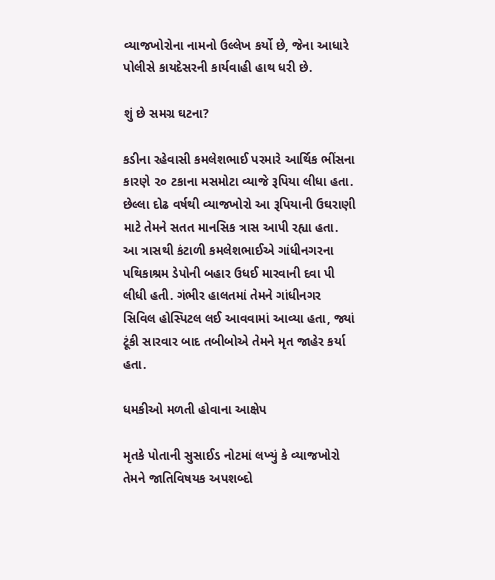વ્યાજખોરોના નામનો ઉલ્લેખ કર્યો છે, જેના આધારે પોલીસે કાયદેસરની કાર્યવાહી હાથ ધરી છે.

શું છે સમગ્ર ઘટના?

કડીના રહેવાસી કમલેશભાઈ પરમારે આર્થિક ભીંસના કારણે ૨૦ ટકાના મસમોટા વ્યાજે રૂપિયા લીધા હતા. છેલ્લા દોઢ વર્ષથી વ્યાજખોરો આ રૂપિયાની ઉઘરાણી માટે તેમને સતત માનસિક ત્રાસ આપી રહ્યા હતા. આ ત્રાસથી કંટાળી કમલેશભાઈએ ગાંધીનગરના પથિકાશ્રમ ડેપોની બહાર ઉધઈ મારવાની દવા પી લીધી હતી. ગંભીર હાલતમાં તેમને ગાંધીનગર સિવિલ હોસ્પિટલ લઈ આવવામાં આવ્યા હતા, જ્યાં ટૂંકી સારવાર બાદ તબીબોએ તેમને મૃત જાહેર કર્યા હતા.

ધમકીઓ મળતી હોવાના આક્ષેપ

મૃતકે પોતાની સુસાઈડ નોટમાં લખ્યું કે વ્યાજખોરો તેમને જાતિવિષયક અપશબ્દો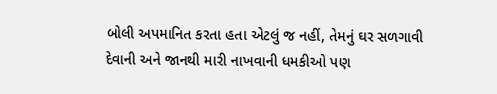બોલી અપમાનિત કરતા હતા એટલું જ નહીં, તેમનું ઘર સળગાવી દેવાની અને જાનથી મારી નાખવાની ધમકીઓ પણ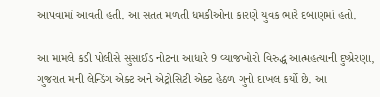આપવામાં આવતી હતી. આ સતત મળતી ધમકીઓના કારણે યુવક ભારે દબાણમાં હતો.

આ મામલે કડી પોલીસે સુસાઈડ નોટના આધારે 9 વ્યાજખોરો વિરુદ્ધ આત્મહત્યાની દુષ્પ્રેરણા, ગુજરાત મની લેન્ડિંગ એક્ટ અને એટ્રોસિટી એક્ટ હેઠળ ગુનો દાખલ કર્યો છે. આ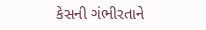કેસની ગંભીરતાને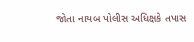જોતા નાયબ પોલીસ અધિક્ષકે તપાસ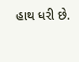હાથ ધરી છે.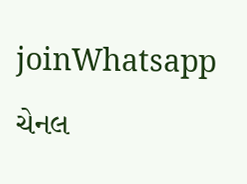joinWhatsapp ચેનલ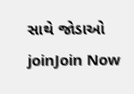સાથે જોડાઓ
joinJoin Now